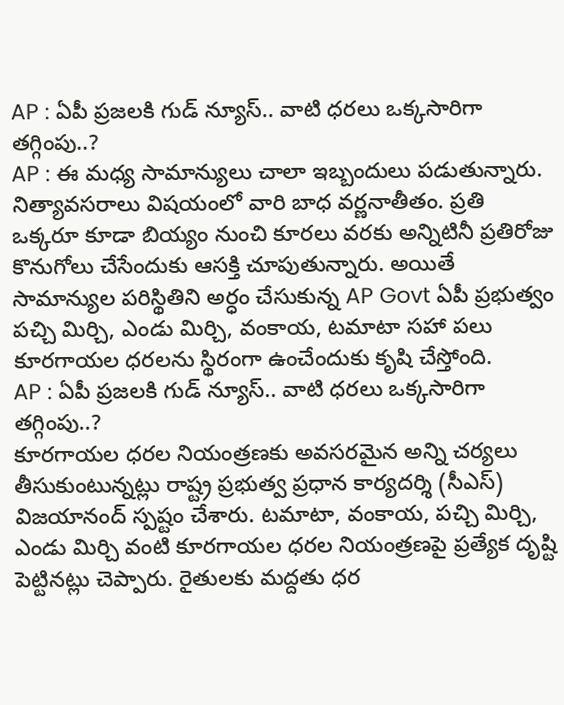AP : ఏపీ ప్రజలకి గుడ్ న్యూస్.. వాటి ధరలు ఒక్కసారిగా తగ్గింపు..?
AP : ఈ మధ్య సామాన్యులు చాలా ఇబ్బందులు పడుతున్నారు. నిత్యావసరాలు విషయంలో వారి బాధ వర్ణనాతీతం. ప్రతి ఒక్కరూ కూడా బియ్యం నుంచి కూరలు వరకు అన్నిటినీ ప్రతిరోజు కొనుగోలు చేసేందుకు ఆసక్తి చూపుతున్నారు. అయితే సామాన్యుల పరిస్థితిని అర్ధం చేసుకున్న AP Govt ఏపీ ప్రభుత్వం పచ్చి మిర్చి, ఎండు మిర్చి, వంకాయ, టమాటా సహా పలు కూరగాయల ధరలను స్థిరంగా ఉంచేందుకు కృషి చేస్తోంది.
AP : ఏపీ ప్రజలకి గుడ్ న్యూస్.. వాటి ధరలు ఒక్కసారిగా తగ్గింపు..?
కూరగాయల ధరల నియంత్రణకు అవసరమైన అన్ని చర్యలు తీసుకుంటున్నట్లు రాష్ట్ర ప్రభుత్వ ప్రధాన కార్యదర్శి (సీఎస్) విజయానంద్ స్పష్టం చేశారు. టమాటా, వంకాయ, పచ్చి మిర్చి, ఎండు మిర్చి వంటి కూరగాయల ధరల నియంత్రణపై ప్రత్యేక దృష్టి పెట్టినట్లు చెప్పారు. రైతులకు మద్దతు ధర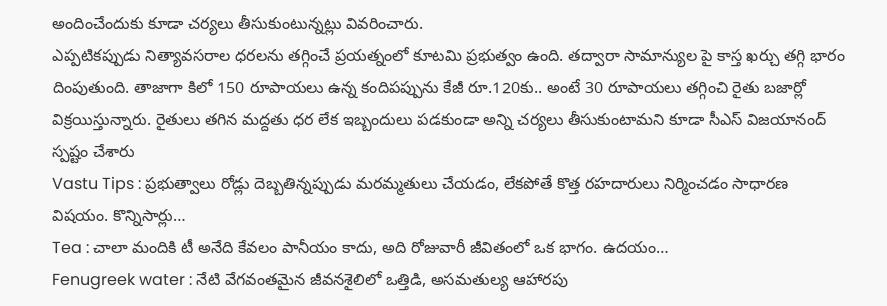అందించేందుకు కూడా చర్యలు తీసుకుంటున్నట్లు వివరించారు.
ఎప్పటికప్పుడు నిత్యావసరాల ధరలను తగ్గించే ప్రయత్నంలో కూటమి ప్రభుత్వం ఉంది. తద్వారా సామాన్యుల పై కాస్త ఖర్చు తగ్గి భారం దింపుతుంది. తాజాగా కిలో 150 రూపాయలు ఉన్న కందిపప్పును కేజీ రూ.120కు.. అంటే 30 రూపాయలు తగ్గించి రైతు బజార్లో విక్రయిస్తున్నారు. రైతులు తగిన మద్దతు ధర లేక ఇబ్బందులు పడకుండా అన్ని చర్యలు తీసుకుంటామని కూడా సీఎస్ విజయానంద్ స్పష్టం చేశారు
Vastu Tips : ప్రభుత్వాలు రోడ్లు దెబ్బతిన్నప్పుడు మరమ్మతులు చేయడం, లేకపోతే కొత్త రహదారులు నిర్మించడం సాధారణ విషయం. కొన్నిసార్లు…
Tea : చాలా మందికి టీ అనేది కేవలం పానీయం కాదు, అది రోజువారీ జీవితంలో ఒక భాగం. ఉదయం…
Fenugreek water : నేటి వేగవంతమైన జీవనశైలిలో ఒత్తిడి, అసమతుల్య ఆహారపు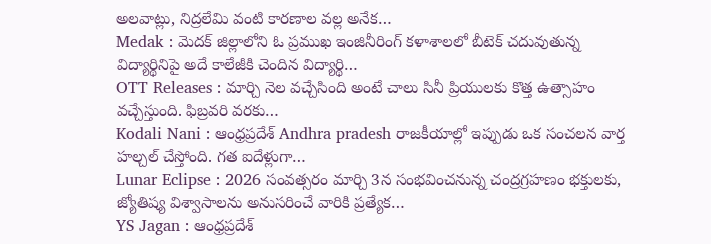అలవాట్లు, నిద్రలేమి వంటి కారణాల వల్ల అనేక…
Medak : మెదక్ జిల్లాలోని ఓ ప్రముఖ ఇంజినీరింగ్ కళాశాలలో బీటెక్ చదువుతున్న విద్యార్థినిపై అదే కాలేజీకి చెందిన విద్యార్థి…
OTT Releases : మార్చి నెల వచ్చేసింది అంటే చాలు సినీ ప్రియులకు కొత్త ఉత్సాహం వచ్చేస్తుంది. ఫిబ్రవరి వరకు…
Kodali Nani : ఆంధ్రప్రదేశ్ Andhra pradesh రాజకీయాల్లో ఇప్పుడు ఒక సంచలన వార్త హల్చల్ చేస్తోంది. గత ఐదేళ్లుగా…
Lunar Eclipse : 2026 సంవత్సరం మార్చి 3న సంభవించనున్న చంద్రగ్రహణం భక్తులకు, జ్యోతిష్య విశ్వాసాలను అనుసరించే వారికి ప్రత్యేక…
YS Jagan : ఆంధ్రప్రదేశ్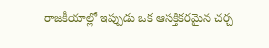రాజకీయాల్లో ఇప్పుడు ఒక ఆసక్తికరమైన చర్చ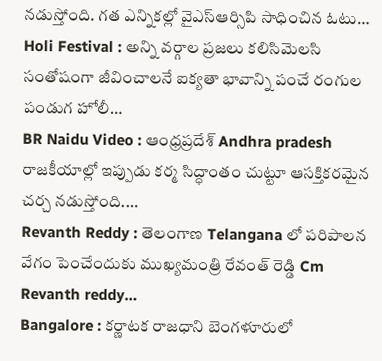నడుస్తోంది. గత ఎన్నికల్లో వైఎస్ఆర్సిపి సాధించిన ఓటు…
Holi Festival : అన్ని వర్గాల ప్రజలు కలిసిమెలసి సంతోషంగా జీవించాలనే ఐక్యతా భావాన్ని పంచే రంగుల పండుగ హోలీ…
BR Naidu Video : ఆంధ్రప్రదేశ్ Andhra pradesh రాజకీయాల్లో ఇప్పుడు కర్మ సిద్ధాంతం చుట్టూ ఆసక్తికరమైన చర్చ నడుస్తోంది.…
Revanth Reddy : తెలంగాణ Telangana లో పరిపాలన వేగం పెంచేందుకు ముఖ్యమంత్రి రేవంత్ రెడ్డి Cm Revanth reddy…
Bangalore : కర్ణాటక రాజధాని బెంగళూరులో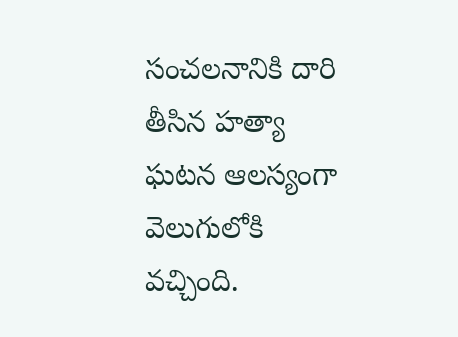సంచలనానికి దారి తీసిన హత్యా ఘటన ఆలస్యంగా వెలుగులోకి వచ్చింది.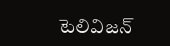టెలివిజన్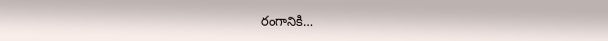రంగానికి…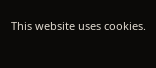This website uses cookies.